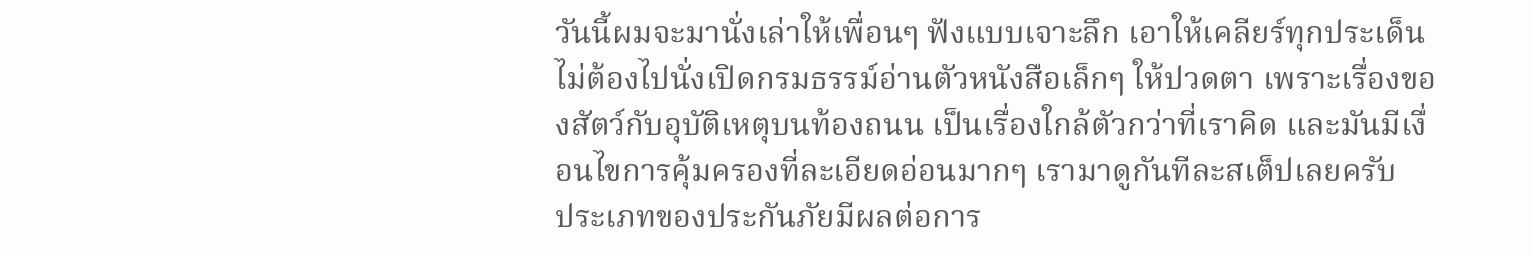วันนี้ผมจะมานั่งเล่าให้เพื่อนๆ ฟังแบบเจาะลึก เอาให้เคลียร์ทุกประเด็น ไม่ต้องไปนั่งเปิดกรมธรรม์อ่านตัวหนังสือเล็กๆ ให้ปวดตา เพราะเรื่องของสัตว์กับอุบัติเหตุบนท้องถนน เป็นเรื่องใกล้ตัวกว่าที่เราคิด และมันมีเงื่อนไขการคุ้มครองที่ละเอียดอ่อนมากๆ เรามาดูกันทีละสเต็ปเลยครับ
ประเภทของประกันภัยมีผลต่อการ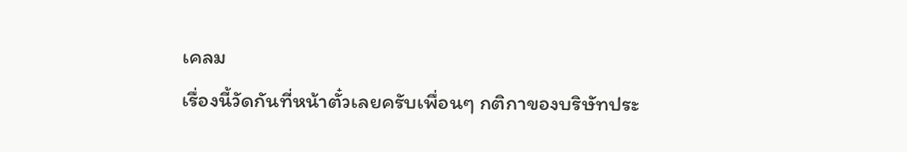เคลม
เรื่องนี้วัดกันที่หน้าตั๋วเลยครับเพื่อนๆ กติกาของบริษัทประ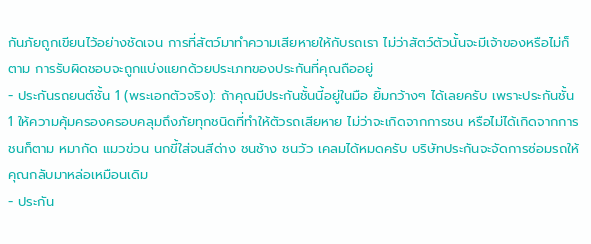กันภัยถูกเขียนไว้อย่างชัดเจน การที่สัตว์มาทำความเสียหายให้กับรถเรา ไม่ว่าสัตว์ตัวนั้นจะมีเจ้าของหรือไม่ก็ตาม การรับผิดชอบจะถูกแบ่งแยกด้วยประเภทของประกันที่คุณถืออยู่
- ประกันรถยนต์ชั้น 1 (พระเอกตัวจริง): ถ้าคุณมีประกันชั้นนี้อยู่ในมือ ยิ้มกว้างๆ ได้เลยครับ เพราะประกันชั้น 1 ให้ความคุ้มครองครอบคลุมถึงภัยทุกชนิดที่ทำให้ตัวรถเสียหาย ไม่ว่าจะเกิดจากการชน หรือไม่ได้เกิดจากการชนก็ตาม หมากัด แมวข่วน นกขี้ใส่จนสีด่าง ชนช้าง ชนวัว เคลมได้หมดครับ บริษัทประกันจะจัดการซ่อมรถให้คุณกลับมาหล่อเหมือนเดิม
- ประกัน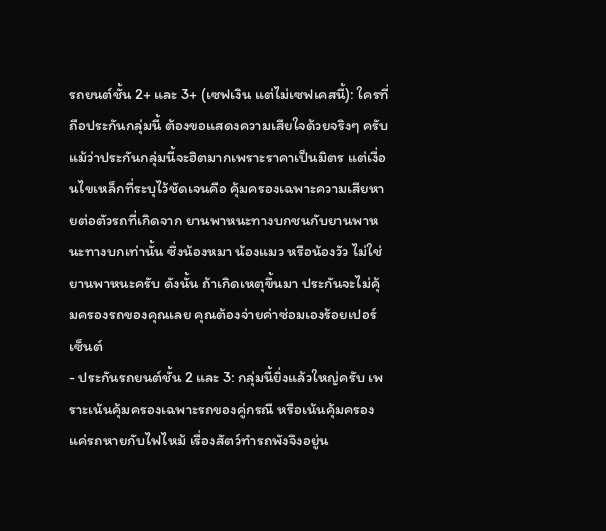รถยนต์ชั้น 2+ และ 3+ (เซฟเงิน แต่ไม่เซฟเคสนี้): ใครที่ถือประกันกลุ่มนี้ ต้องขอแสดงความเสียใจด้วยจริงๆ ครับ แม้ว่าประกันกลุ่มนี้จะฮิตมากเพราะราคาเป็นมิตร แต่เงื่อนไขเหล็กที่ระบุไว้ชัดเจนคือ คุ้มครองเฉพาะความเสียหายต่อตัวรถที่เกิดจาก ยานพาหนะทางบกชนกับยานพาหนะทางบกเท่านั้น ซึ่งน้องหมา น้องแมว หรือน้องวัว ไม่ใช่ยานพาหนะครับ ดังนั้น ถ้าเกิดเหตุขึ้นมา ประกันจะไม่คุ้มครองรถของคุณเลย คุณต้องจ่ายค่าซ่อมเองร้อยเปอร์เซ็นต์
- ประกันรถยนต์ชั้น 2 และ 3: กลุ่มนี้ยิ่งแล้วใหญ่ครับ เพราะเน้นคุ้มครองเฉพาะรถของคู่กรณี หรือเน้นคุ้มครองแค่รถหายกับไฟไหม้ เรื่องสัตว์ทำรถพังจึงอยู่น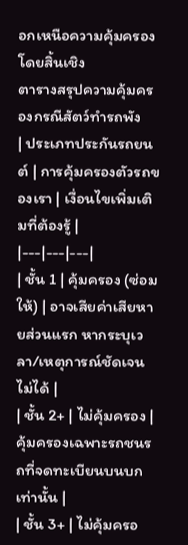อกเหนือความคุ้มครองโดยสิ้นเชิง
ตารางสรุปความคุ้มครองกรณีสัตว์ทำรถพัง
| ประเภทประกันรถยนต์ | การคุ้มครองตัวรถของเรา | เงื่อนไขเพิ่มเติมที่ต้องรู้ |
|---|---|---|
| ชั้น 1 | คุ้มครอง (ซ่อมให้) | อาจเสียค่าเสียหายส่วนแรก หากระบุเวลา/เหตุการณ์ชัดเจนไม่ได้ |
| ชั้น 2+ | ไม่คุ้มครอง | คุ้มครองเฉพาะรถชนรถที่จดทะเบียนบนบกเท่านั้น |
| ชั้น 3+ | ไม่คุ้มครอ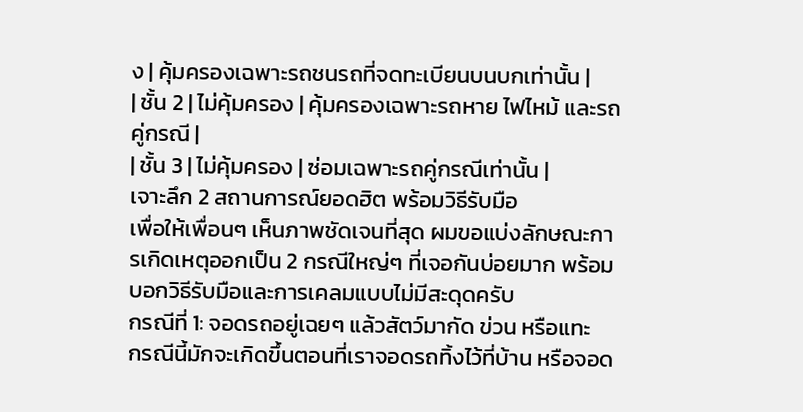ง | คุ้มครองเฉพาะรถชนรถที่จดทะเบียนบนบกเท่านั้น |
| ชั้น 2 | ไม่คุ้มครอง | คุ้มครองเฉพาะรถหาย ไฟไหม้ และรถคู่กรณี |
| ชั้น 3 | ไม่คุ้มครอง | ซ่อมเฉพาะรถคู่กรณีเท่านั้น |
เจาะลึก 2 สถานการณ์ยอดฮิต พร้อมวิธีรับมือ
เพื่อให้เพื่อนๆ เห็นภาพชัดเจนที่สุด ผมขอแบ่งลักษณะการเกิดเหตุออกเป็น 2 กรณีใหญ่ๆ ที่เจอกันบ่อยมาก พร้อมบอกวิธีรับมือและการเคลมแบบไม่มีสะดุดครับ
กรณีที่ 1: จอดรถอยู่เฉยๆ แล้วสัตว์มากัด ข่วน หรือแทะ
กรณีนี้มักจะเกิดขึ้นตอนที่เราจอดรถทิ้งไว้ที่บ้าน หรือจอด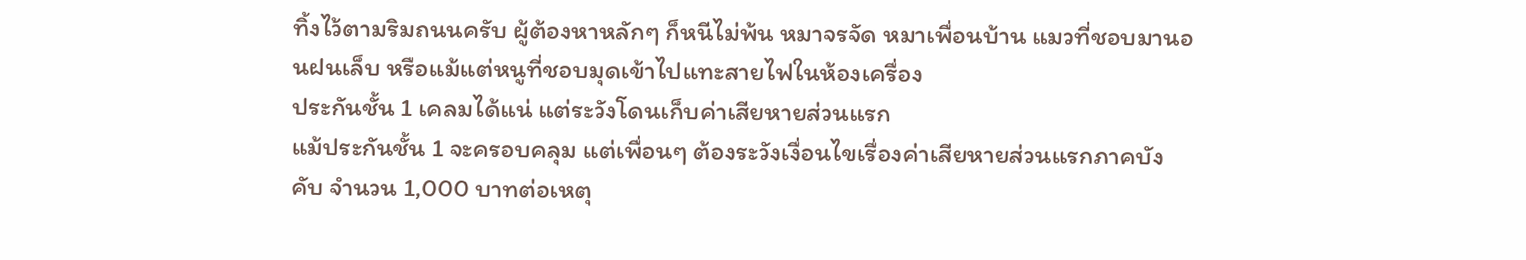ทิ้งไว้ตามริมถนนครับ ผู้ต้องหาหลักๆ ก็หนีไม่พ้น หมาจรจัด หมาเพื่อนบ้าน แมวที่ชอบมานอนฝนเล็บ หรือแม้แต่หนูที่ชอบมุดเข้าไปแทะสายไฟในห้องเครื่อง
ประกันชั้น 1 เคลมได้แน่ แต่ระวังโดนเก็บค่าเสียหายส่วนแรก
แม้ประกันชั้น 1 จะครอบคลุม แต่เพื่อนๆ ต้องระวังเงื่อนไขเรื่องค่าเสียหายส่วนแรกภาคบังคับ จำนวน 1,000 บาทต่อเหตุ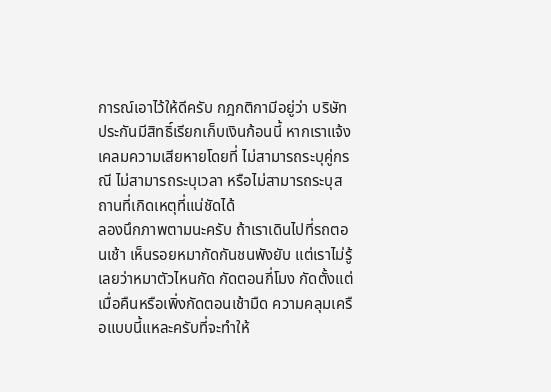การณ์เอาไว้ให้ดีครับ กฎกติกามีอยู่ว่า บริษัทประกันมีสิทธิ์เรียกเก็บเงินก้อนนี้ หากเราแจ้งเคลมความเสียหายโดยที่ ไม่สามารถระบุคู่กรณี ไม่สามารถระบุเวลา หรือไม่สามารถระบุสถานที่เกิดเหตุที่แน่ชัดได้
ลองนึกภาพตามนะครับ ถ้าเราเดินไปที่รถตอนเช้า เห็นรอยหมากัดกันชนพังยับ แต่เราไม่รู้เลยว่าหมาตัวไหนกัด กัดตอนกี่โมง กัดตั้งแต่เมื่อคืนหรือเพิ่งกัดตอนเช้ามืด ความคลุมเครือแบบนี้แหละครับที่จะทำให้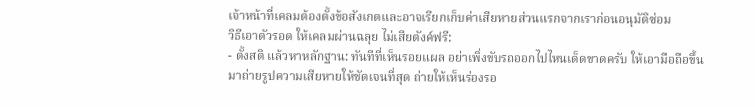เจ้าหน้าที่เคลมต้องตั้งข้อสังเกตและอาจเรียกเก็บค่าเสียหายส่วนแรกจากเราก่อนอนุมัติซ่อม
วิธีเอาตัวรอด ให้เคลมผ่านฉลุย ไม่เสียตังค์ฟรี:
- ตั้งสติ แล้วหาหลักฐาน: ทันทีที่เห็นรอยแผล อย่าเพิ่งขับรถออกไปไหนเด็ดขาดครับ ให้เอามือถือขึ้นมาถ่ายรูปความเสียหายให้ชัดเจนที่สุด ถ่ายให้เห็นร่องรอ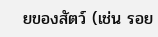ยของสัตว์ (เช่น รอย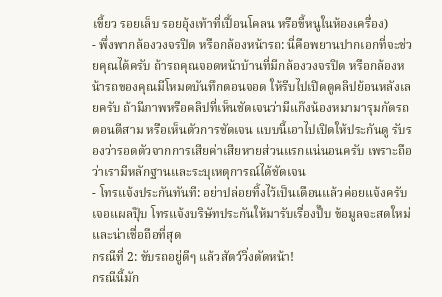เขี้ยว รอยเล็บ รอยอุ้งเท้าที่เปื้อนโคลน หรือขี้หนูในห้องเครื่อง)
- พึ่งพากล้องวงจรปิด หรือกล้องหน้ารถ: นี่คือพยานปากเอกที่จะช่วยคุณได้ครับ ถ้ารถคุณจอดหน้าบ้านที่มีกล้องวงจรปิด หรือกล้องหน้ารถของคุณมีโหมดบันทึกตอนจอด ให้รีบไปเปิดดูคลิปย้อนหลังเลยครับ ถ้ามีภาพหรือคลิปที่เห็นชัดเจนว่ามีแก๊งน้องหมามารุมกัดรถตอนตีสาม หรือเห็นตัวการชัดเจน แบบนี้เอาไปเปิดให้ประกันดู รับรองว่ารอดตัวจากการเสียค่าเสียหายส่วนแรกแน่นอนครับ เพราะถือว่าเรามีหลักฐานและระบุเหตุการณ์ได้ชัดเจน
- โทรแจ้งประกันทันที: อย่าปล่อยทิ้งไว้เป็นเดือนแล้วค่อยแจ้งครับ เจอแผลปุ๊บ โทรแจ้งบริษัทประกันให้มารับเรื่องปั๊บ ข้อมูลจะสดใหม่และน่าเชื่อถือที่สุด
กรณีที่ 2: ขับรถอยู่ดีๆ แล้วสัตว์วิ่งตัดหน้า!
กรณีนี้มัก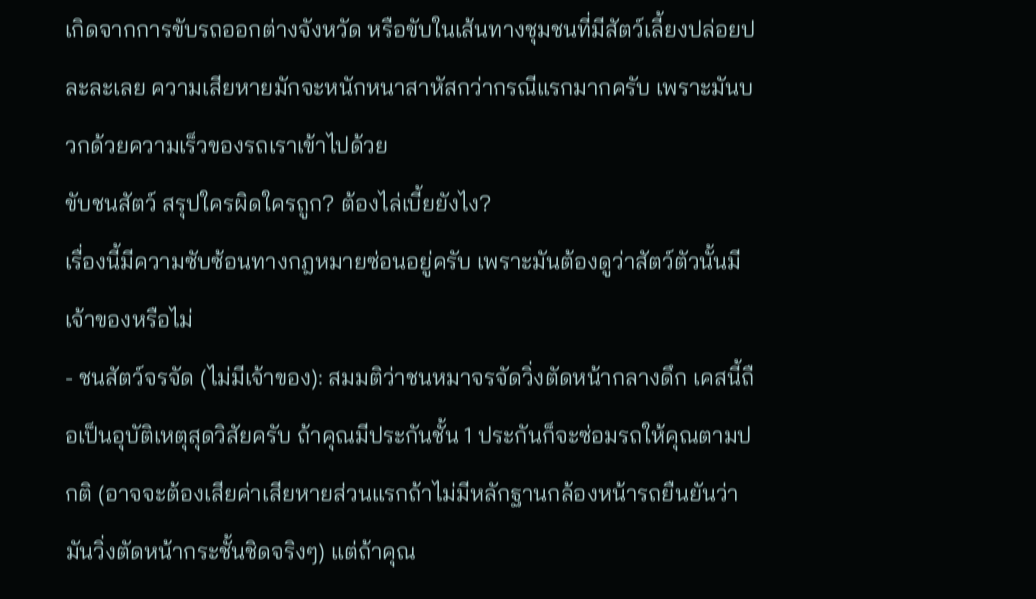เกิดจากการขับรถออกต่างจังหวัด หรือขับในเส้นทางชุมชนที่มีสัตว์เลี้ยงปล่อยปละละเลย ความเสียหายมักจะหนักหนาสาหัสกว่ากรณีแรกมากครับ เพราะมันบวกด้วยความเร็วของรถเราเข้าไปด้วย
ขับชนสัตว์ สรุปใครผิดใครถูก? ต้องไล่เบี้ยยังไง?
เรื่องนี้มีความซับซ้อนทางกฎหมายซ่อนอยู่ครับ เพราะมันต้องดูว่าสัตว์ตัวนั้นมีเจ้าของหรือไม่
- ชนสัตว์จรจัด (ไม่มีเจ้าของ): สมมติว่าชนหมาจรจัดวิ่งตัดหน้ากลางดึก เคสนี้ถือเป็นอุบัติเหตุสุดวิสัยครับ ถ้าคุณมีประกันชั้น 1 ประกันก็จะซ่อมรถให้คุณตามปกติ (อาจจะต้องเสียค่าเสียหายส่วนแรกถ้าไม่มีหลักฐานกล้องหน้ารถยืนยันว่ามันวิ่งตัดหน้ากระชั้นชิดจริงๆ) แต่ถ้าคุณ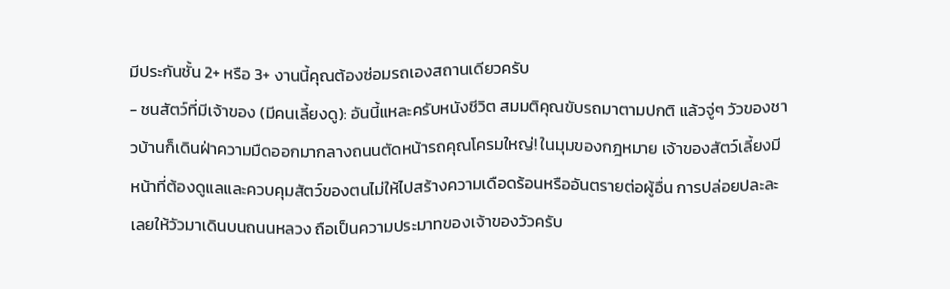มีประกันชั้น 2+ หรือ 3+ งานนี้คุณต้องซ่อมรถเองสถานเดียวครับ
- ชนสัตว์ที่มีเจ้าของ (มีคนเลี้ยงดู): อันนี้แหละครับหนังชีวิต สมมติคุณขับรถมาตามปกติ แล้วจู่ๆ วัวของชาวบ้านก็เดินฝ่าความมืดออกมากลางถนนตัดหน้ารถคุณโครมใหญ่! ในมุมของกฎหมาย เจ้าของสัตว์เลี้ยงมีหน้าที่ต้องดูแลและควบคุมสัตว์ของตนไม่ให้ไปสร้างความเดือดร้อนหรืออันตรายต่อผู้อื่น การปล่อยปละละเลยให้วัวมาเดินบนถนนหลวง ถือเป็นความประมาทของเจ้าของวัวครับ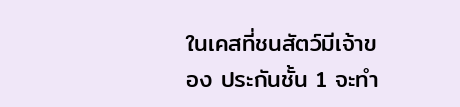ในเคสที่ชนสัตว์มีเจ้าของ ประกันชั้น 1 จะทำ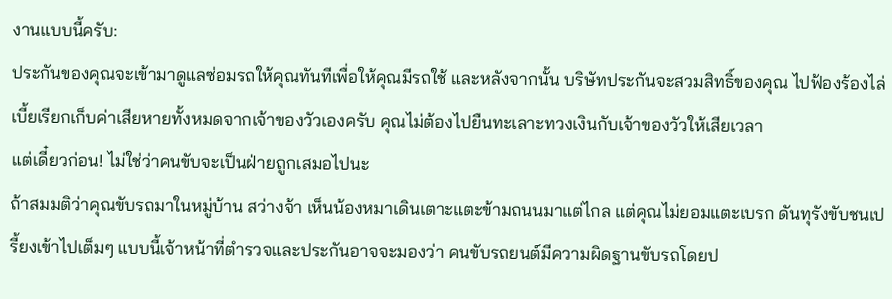งานแบบนี้ครับ:
ประกันของคุณจะเข้ามาดูแลซ่อมรถให้คุณทันทีเพื่อให้คุณมีรถใช้ และหลังจากนั้น บริษัทประกันจะสวมสิทธิ์ของคุณ ไปฟ้องร้องไล่เบี้ยเรียกเก็บค่าเสียหายทั้งหมดจากเจ้าของวัวเองครับ คุณไม่ต้องไปยืนทะเลาะทวงเงินกับเจ้าของวัวให้เสียเวลา
แต่เดี๋ยวก่อน! ไม่ใช่ว่าคนขับจะเป็นฝ่ายถูกเสมอไปนะ
ถ้าสมมติว่าคุณขับรถมาในหมู่บ้าน สว่างจ้า เห็นน้องหมาเดินเตาะแตะข้ามถนนมาแต่ไกล แต่คุณไม่ยอมแตะเบรก ดันทุรังขับชนเปรี้ยงเข้าไปเต็มๆ แบบนี้เจ้าหน้าที่ตำรวจและประกันอาจจะมองว่า คนขับรถยนต์มีความผิดฐานขับรถโดยป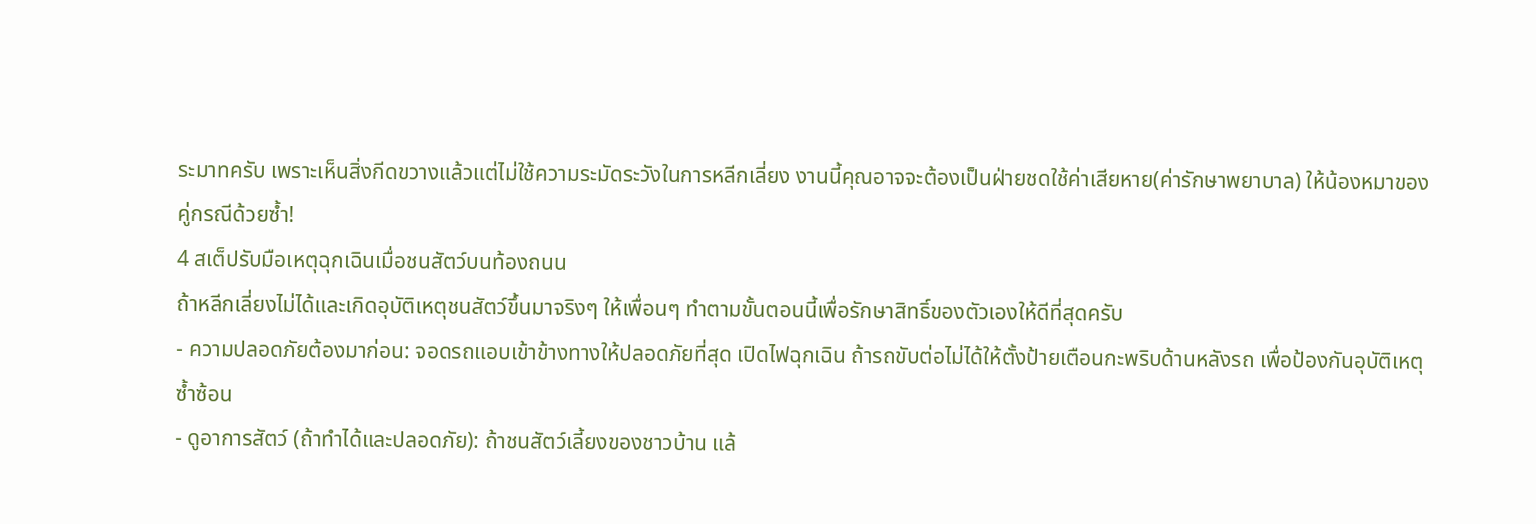ระมาทครับ เพราะเห็นสิ่งกีดขวางแล้วแต่ไม่ใช้ความระมัดระวังในการหลีกเลี่ยง งานนี้คุณอาจจะต้องเป็นฝ่ายชดใช้ค่าเสียหาย(ค่ารักษาพยาบาล) ให้น้องหมาของคู่กรณีด้วยซ้ำ!
4 สเต็ปรับมือเหตุฉุกเฉินเมื่อชนสัตว์บนท้องถนน
ถ้าหลีกเลี่ยงไม่ได้และเกิดอุบัติเหตุชนสัตว์ขึ้นมาจริงๆ ให้เพื่อนๆ ทำตามขั้นตอนนี้เพื่อรักษาสิทธิ์ของตัวเองให้ดีที่สุดครับ
- ความปลอดภัยต้องมาก่อน: จอดรถแอบเข้าข้างทางให้ปลอดภัยที่สุด เปิดไฟฉุกเฉิน ถ้ารถขับต่อไม่ได้ให้ตั้งป้ายเตือนกะพริบด้านหลังรถ เพื่อป้องกันอุบัติเหตุซ้ำซ้อน
- ดูอาการสัตว์ (ถ้าทำได้และปลอดภัย): ถ้าชนสัตว์เลี้ยงของชาวบ้าน แล้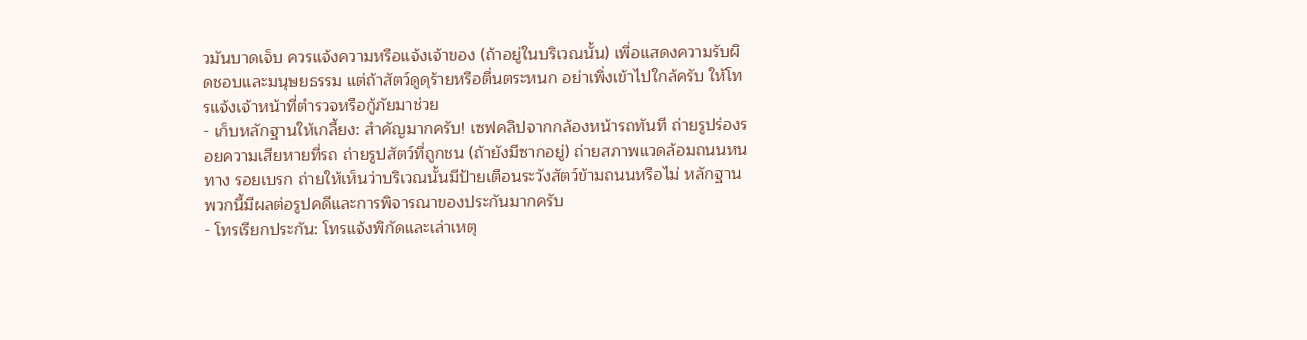วมันบาดเจ็บ ควรแจ้งความหรือแจ้งเจ้าของ (ถ้าอยู่ในบริเวณนั้น) เพื่อแสดงความรับผิดชอบและมนุษยธรรม แต่ถ้าสัตว์ดูดุร้ายหรือตื่นตระหนก อย่าเพิ่งเข้าไปใกล้ครับ ให้โทรแจ้งเจ้าหน้าที่ตำรวจหรือกู้ภัยมาช่วย
- เก็บหลักฐานให้เกลี้ยง: สำคัญมากครับ! เซฟคลิปจากกล้องหน้ารถทันที ถ่ายรูปร่องรอยความเสียหายที่รถ ถ่ายรูปสัตว์ที่ถูกชน (ถ้ายังมีซากอยู่) ถ่ายสภาพแวดล้อมถนนหนทาง รอยเบรก ถ่ายให้เห็นว่าบริเวณนั้นมีป้ายเตือนระวังสัตว์ข้ามถนนหรือไม่ หลักฐานพวกนี้มีผลต่อรูปคดีและการพิจารณาของประกันมากครับ
- โทรเรียกประกัน: โทรแจ้งพิกัดและเล่าเหตุ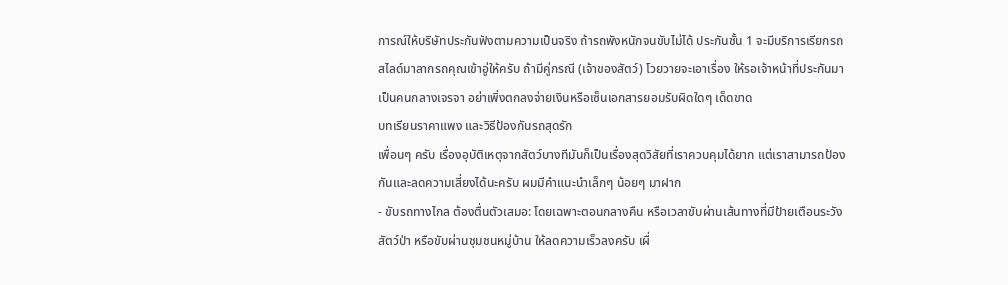การณ์ให้บริษัทประกันฟังตามความเป็นจริง ถ้ารถพังหนักจนขับไม่ได้ ประกันชั้น 1 จะมีบริการเรียกรถสไลด์มาลากรถคุณเข้าอู่ให้ครับ ถ้ามีคู่กรณี (เจ้าของสัตว์) โวยวายจะเอาเรื่อง ให้รอเจ้าหน้าที่ประกันมาเป็นคนกลางเจรจา อย่าเพิ่งตกลงจ่ายเงินหรือเซ็นเอกสารยอมรับผิดใดๆ เด็ดขาด
บทเรียนราคาแพง และวิธีป้องกันรถสุดรัก
เพื่อนๆ ครับ เรื่องอุบัติเหตุจากสัตว์บางทีมันก็เป็นเรื่องสุดวิสัยที่เราควบคุมได้ยาก แต่เราสามารถป้องกันและลดความเสี่ยงได้นะครับ ผมมีคำแนะนำเล็กๆ น้อยๆ มาฝาก
- ขับรถทางไกล ต้องตื่นตัวเสมอ: โดยเฉพาะตอนกลางคืน หรือเวลาขับผ่านเส้นทางที่มีป้ายเตือนระวังสัตว์ป่า หรือขับผ่านชุมชนหมู่บ้าน ให้ลดความเร็วลงครับ เผื่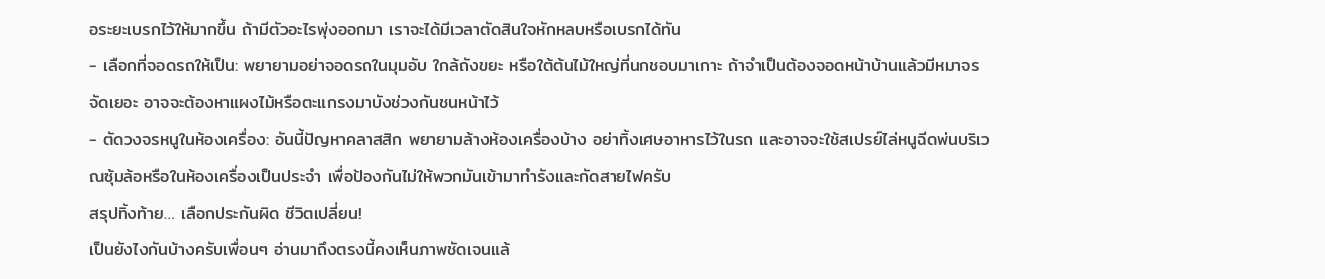อระยะเบรกไว้ให้มากขึ้น ถ้ามีตัวอะไรพุ่งออกมา เราจะได้มีเวลาตัดสินใจหักหลบหรือเบรกได้ทัน
- เลือกที่จอดรถให้เป็น: พยายามอย่าจอดรถในมุมอับ ใกล้ถังขยะ หรือใต้ต้นไม้ใหญ่ที่นกชอบมาเกาะ ถ้าจำเป็นต้องจอดหน้าบ้านแล้วมีหมาจรจัดเยอะ อาจจะต้องหาแผงไม้หรือตะแกรงมาบังช่วงกันชนหน้าไว้
- ตัดวงจรหนูในห้องเครื่อง: อันนี้ปัญหาคลาสสิก พยายามล้างห้องเครื่องบ้าง อย่าทิ้งเศษอาหารไว้ในรถ และอาจจะใช้สเปรย์ไล่หนูฉีดพ่นบริเวณซุ้มล้อหรือในห้องเครื่องเป็นประจำ เพื่อป้องกันไม่ให้พวกมันเข้ามาทำรังและกัดสายไฟครับ
สรุปทิ้งท้าย… เลือกประกันผิด ชีวิตเปลี่ยน!
เป็นยังไงกันบ้างครับเพื่อนๆ อ่านมาถึงตรงนี้คงเห็นภาพชัดเจนแล้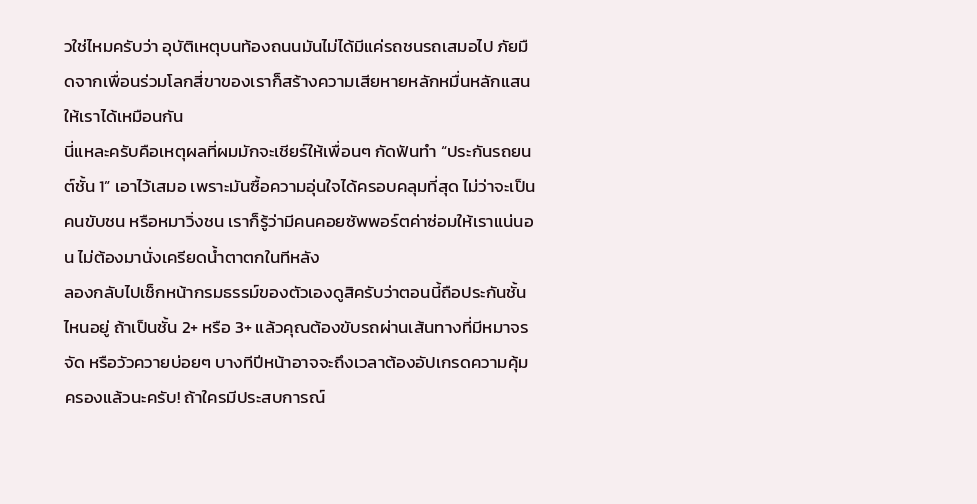วใช่ไหมครับว่า อุบัติเหตุบนท้องถนนมันไม่ได้มีแค่รถชนรถเสมอไป ภัยมืดจากเพื่อนร่วมโลกสี่ขาของเราก็สร้างความเสียหายหลักหมื่นหลักแสนให้เราได้เหมือนกัน
นี่แหละครับคือเหตุผลที่ผมมักจะเชียร์ให้เพื่อนๆ กัดฟันทำ “ประกันรถยนต์ชั้น 1” เอาไว้เสมอ เพราะมันซื้อความอุ่นใจได้ครอบคลุมที่สุด ไม่ว่าจะเป็นคนขับชน หรือหมาวิ่งชน เราก็รู้ว่ามีคนคอยซัพพอร์ตค่าซ่อมให้เราแน่นอน ไม่ต้องมานั่งเครียดน้ำตาตกในทีหลัง
ลองกลับไปเช็กหน้ากรมธรรม์ของตัวเองดูสิครับว่าตอนนี้ถือประกันชั้นไหนอยู่ ถ้าเป็นชั้น 2+ หรือ 3+ แล้วคุณต้องขับรถผ่านเส้นทางที่มีหมาจรจัด หรือวัวควายบ่อยๆ บางทีปีหน้าอาจจะถึงเวลาต้องอัปเกรดความคุ้มครองแล้วนะครับ! ถ้าใครมีประสบการณ์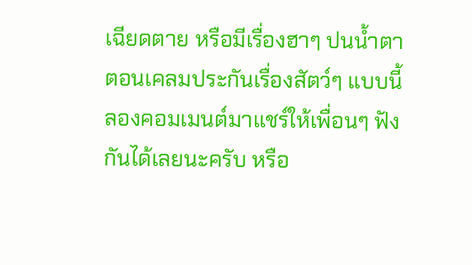เฉียดตาย หรือมีเรื่องฮาๆ ปนน้ำตาตอนเคลมประกันเรื่องสัตว์ๆ แบบนี้ ลองคอมเมนต์มาแชร์ให้เพื่อนๆ ฟังกันได้เลยนะครับ หรือ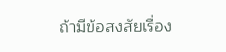ถ้ามีข้อสงสัยเรื่อง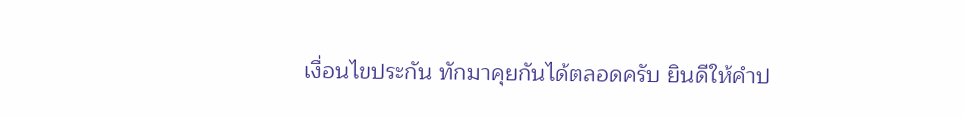เงื่อนไขประกัน ทักมาคุยกันได้ตลอดครับ ยินดีให้คำป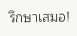รึกษาเสมอ!